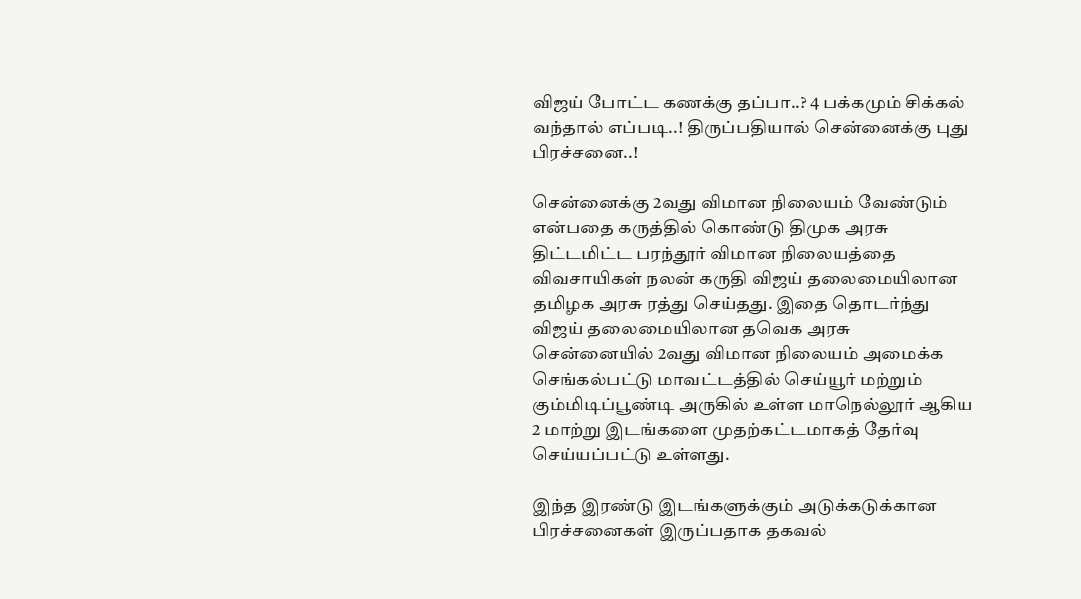விஜய் போட்ட கணக்கு தப்பா..? 4 பக்கமும் சிக்கல் வந்தால் எப்படி..! திருப்பதியால் சென்னைக்கு புது பிரச்சனை..!

சென்னைக்கு 2வது விமான நிலையம் வேண்டும் என்பதை கருத்தில் கொண்டு திமுக அரசு திட்டமிட்ட பரந்தூர் விமான நிலையத்தை விவசாயிகள் நலன் கருதி விஜய் தலைமையிலான தமிழக அரசு ரத்து செய்தது. இதை தொடர்ந்து விஜய் தலைமையிலான தவெக அரசு சென்னையில் 2வது விமான நிலையம் அமைக்க செங்கல்பட்டு மாவட்டத்தில் செய்யூர் மற்றும் கும்மிடிப்பூண்டி அருகில் உள்ள மாநெல்லூர் ஆகிய 2 மாற்று இடங்களை முதற்கட்டமாகத் தேர்வு செய்யப்பட்டு உள்ளது.

இந்த இரண்டு இடங்களுக்கும் அடுக்கடுக்கான பிரச்சனைகள் இருப்பதாக தகவல்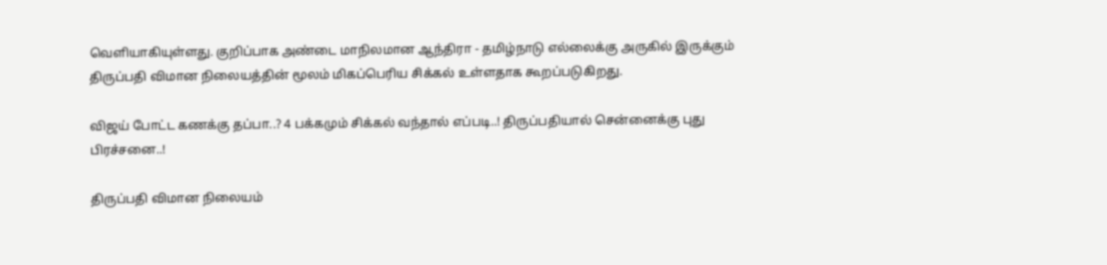வெளியாகியுள்ளது. குறிப்பாக அண்டை மாநிலமான ஆந்திரா - தமிழ்நாடு எல்லைக்கு அருகில் இருக்கும் திருப்பதி விமான நிலையத்தின் மூலம் மிகப்பெரிய சிக்கல் உள்ளதாக கூறப்படுகிறது.

விஜய் போட்ட கணக்கு தப்பா..? 4 பக்கமும் சிக்கல் வந்தால் எப்படி..! திருப்பதியால் சென்னைக்கு புது பிரச்சனை..!

திருப்பதி விமான நிலையம்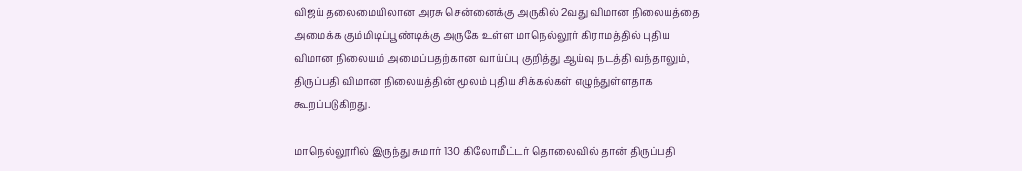விஜய் தலைமையிலான அரசு சென்னைக்கு அருகில் 2வது விமான நிலையத்தை அமைக்க கும்மிடிப்பூண்டிக்கு அருகே உள்ள மாநெல்லூர் கிராமத்தில் புதிய விமான நிலையம் அமைப்பதற்கான வாய்ப்பு குறித்து ஆய்வு நடத்தி வந்தாலும், திருப்பதி விமான நிலையத்தின் மூலம் புதிய சிக்கல்கள் எழுந்துள்ளதாக கூறப்படுகிறது.

மாநெல்லூரில் இருந்து சுமார் 130 கிலோமீட்டர் தொலைவில் தான் திருப்பதி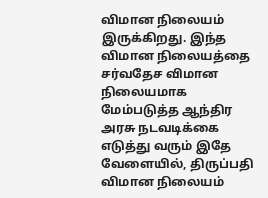விமான நிலையம் இருக்கிறது. இந்த விமான நிலையத்தை சர்வதேச விமான நிலையமாக மேம்படுத்த ஆந்திர அரசு நடவடிக்கை எடுத்து வரும் இதே வேளையில், திருப்பதி விமான நிலையம்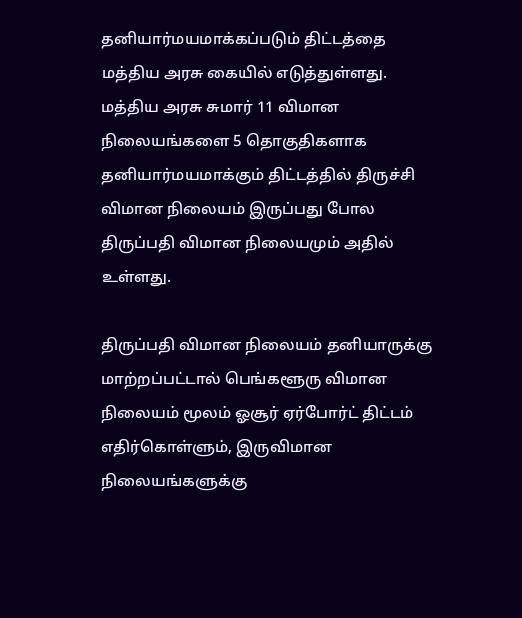தனியார்மயமாக்கப்படும் திட்டத்தை மத்திய அரசு கையில் எடுத்துள்ளது. மத்திய அரசு சுமார் 11 விமான நிலையங்களை 5 தொகுதிகளாக தனியார்மயமாக்கும் திட்டத்தில் திருச்சி விமான நிலையம் இருப்பது போல திருப்பதி விமான நிலையமும் அதில் உள்ளது.

திருப்பதி விமான நிலையம் தனியாருக்கு மாற்றப்பட்டால் பெங்களூரு விமான நிலையம் மூலம் ஓசூர் ஏர்போர்ட் திட்டம் எதிர்கொள்ளும், இருவிமான நிலையங்களுக்கு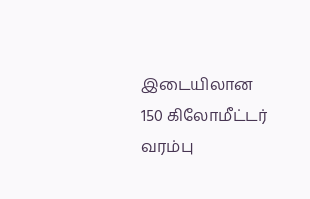இடையிலான 150 கிலோமீட்டர் வரம்பு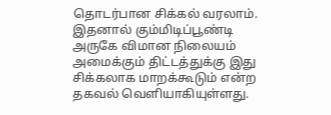தொடர்பான சிக்கல் வரலாம். இதனால் கும்மிடிப்பூண்டி அருகே விமான நிலையம் அமைக்கும் திட்டத்துக்கு இது சிக்கலாக மாறக்கூடும் என்ற தகவல் வெளியாகியுள்ளது.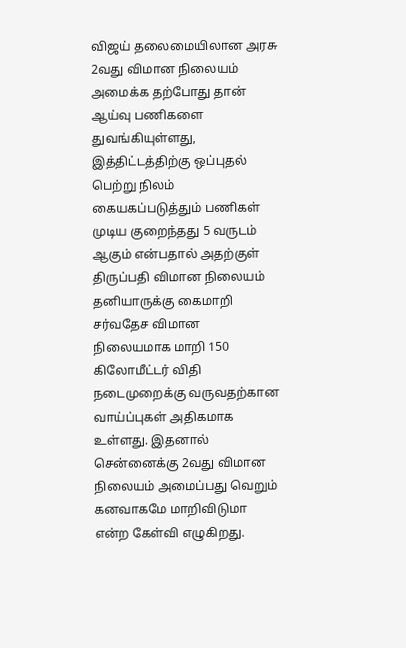விஜய் தலைமையிலான அரசு 2வது விமான நிலையம் அமைக்க தற்போது தான் ஆய்வு பணிகளை துவங்கியுள்ளது, இத்திட்டத்திற்கு ஒப்புதல் பெற்று நிலம் கையகப்படுத்தும் பணிகள் முடிய குறைந்தது 5 வருடம் ஆகும் என்பதால் அதற்குள் திருப்பதி விமான நிலையம் தனியாருக்கு கைமாறி சர்வதேச விமான நிலையமாக மாறி 150 கிலோமீட்டர் விதி நடைமுறைக்கு வருவதற்கான வாய்ப்புகள் அதிகமாக உள்ளது. இதனால் சென்னைக்கு 2வது விமான நிலையம் அமைப்பது வெறும் கனவாகமே மாறிவிடுமா என்ற கேள்வி எழுகிறது.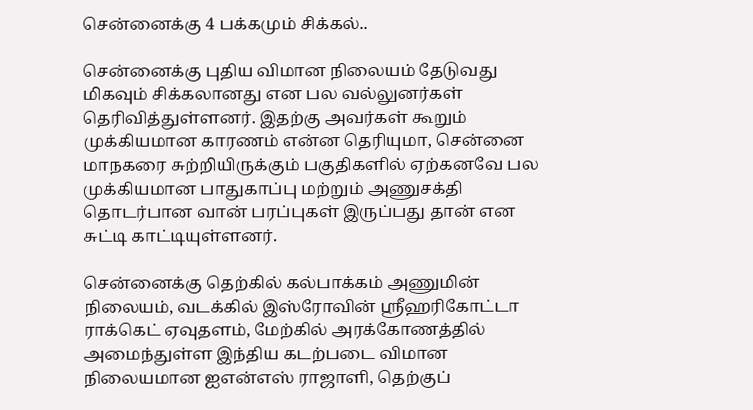சென்னைக்கு 4 பக்கமும் சிக்கல்..

சென்னைக்கு புதிய விமான நிலையம் தேடுவது மிகவும் சிக்கலானது என பல வல்லுனர்கள் தெரிவித்துள்ளனர். இதற்கு அவர்கள் கூறும் முக்கியமான காரணம் என்ன தெரியுமா, சென்னை மாநகரை சுற்றியிருக்கும் பகுதிகளில் ஏற்கனவே பல முக்கியமான பாதுகாப்பு மற்றும் அணுசக்தி தொடர்பான வான் பரப்புகள் இருப்பது தான் என சுட்டி காட்டியுள்ளனர்.

சென்னைக்கு தெற்கில் கல்பாக்கம் அணுமின் நிலையம், வடக்கில் இஸ்ரோவின் ஸ்ரீஹரிகோட்டா ராக்கெட் ஏவுதளம், மேற்கில் அரக்கோணத்தில் அமைந்துள்ள இந்திய கடற்படை விமான நிலையமான ஐஎன்எஸ் ராஜாளி, தெற்குப்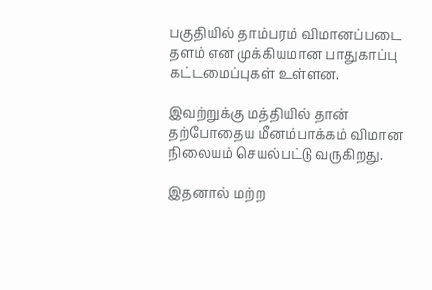பகுதியில் தாம்பரம் விமானப்படை தளம் என முக்கியமான பாதுகாப்பு கட்டமைப்புகள் உள்ளன.

இவற்றுக்கு மத்தியில் தான் தற்போதைய மீனம்பாக்கம் விமான நிலையம் செயல்பட்டு வருகிறது.

இதனால் மற்ற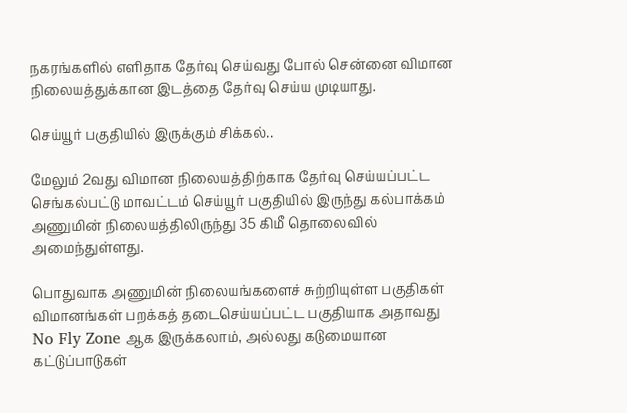நகரங்களில் எளிதாக தேர்வு செய்வது போல் சென்னை விமான நிலையத்துக்கான இடத்தை தேர்வு செய்ய முடியாது.

செய்யூர் பகுதியில் இருக்கும் சிக்கல்..

மேலும் 2வது விமான நிலையத்திற்காக தேர்வு செய்யப்பட்ட செங்கல்பட்டு மாவட்டம் செய்யூர் பகுதியில் இருந்து கல்பாக்கம் அணுமின் நிலையத்திலிருந்து 35 கிமீ தொலைவில் அமைந்துள்ளது.

பொதுவாக அணுமின் நிலையங்களைச் சுற்றியுள்ள பகுதிகள் விமானங்கள் பறக்கத் தடைசெய்யப்பட்ட பகுதியாக அதாவது No Fly Zone ஆக இருக்கலாம், அல்லது கடுமையான கட்டுப்பாடுகள்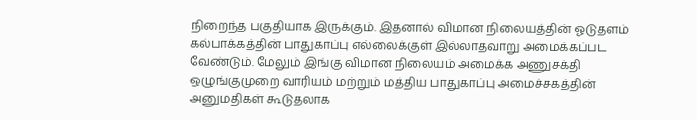நிறைந்த பகுதியாக இருக்கும். இதனால் விமான நிலையத்தின் ஓடுதளம் கல்பாக்கத்தின் பாதுகாப்பு எல்லைக்குள் இல்லாதவாறு அமைக்கப்பட வேண்டும். மேலும் இங்கு விமான நிலையம் அமைக்க அணுசக்தி ஒழுங்குமுறை வாரியம் மற்றும் மத்திய பாதுகாப்பு அமைச்சகத்தின் அனுமதிகள் கூடுதலாக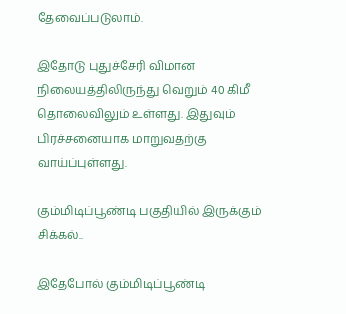தேவைப்படுலாம்.

இதோடு புதுச்சேரி விமான நிலையத்திலிருந்து வெறும் 40 கிமீ தொலைவிலும் உள்ளது. இதுவும் பிரச்சனையாக மாறுவதற்கு வாய்ப்புள்ளது.

கும்மிடிப்பூண்டி பகுதியில் இருக்கும் சிக்கல்..

இதேபோல் கும்மிடிப்பூண்டி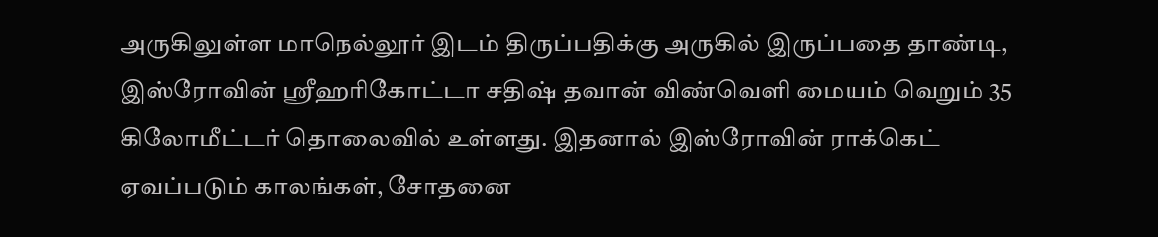அருகிலுள்ள மாநெல்லூர் இடம் திருப்பதிக்கு அருகில் இருப்பதை தாண்டி, இஸ்ரோவின் ஸ்ரீஹரிகோட்டா சதிஷ் தவான் விண்வெளி மையம் வெறும் 35 கிலோமீட்டர் தொலைவில் உள்ளது. இதனால் இஸ்ரோவின் ராக்கெட் ஏவப்படும் காலங்கள், சோதனை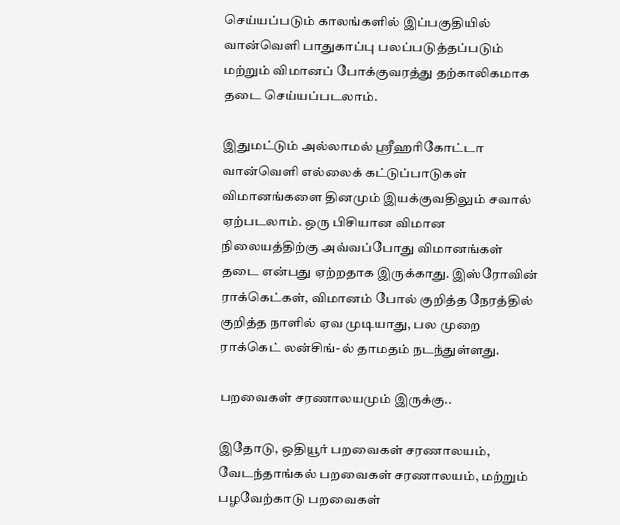செய்யப்படும் காலங்களில் இப்பகுதியில் வான்வெளி பாதுகாப்பு பலப்படுத்தப்படும் மற்றும் விமானப் போக்குவரத்து தற்காலிகமாக தடை செய்யப்படலாம்.

இதுமட்டும் அல்லாமல் ஸ்ரீஹரிகோட்டா வான்வெளி எல்லைக் கட்டுப்பாடுகள் விமானங்களை தினமும் இயக்குவதிலும் சவால் ஏற்படலாம். ஒரு பிசியான விமான நிலையத்திற்கு அவ்வப்போது விமானங்கள் தடை என்பது ஏற்றதாக இருக்காது. இஸ்ரோவின் ராக்கெட்கள், விமானம் போல் குறித்த நேரத்தில் குறித்த நாளில் ஏவ முடியாது, பல முறை ராக்கெட் லன்சிங்-ல் தாமதம் நடந்துள்ளது.

பறவைகள் சரணாலயமும் இருக்கு..

இதோடு, ஒதியூர் பறவைகள் சரணாலயம், வேடந்தாங்கல் பறவைகள் சரணாலயம், மற்றும் பழவேற்காடு பறவைகள்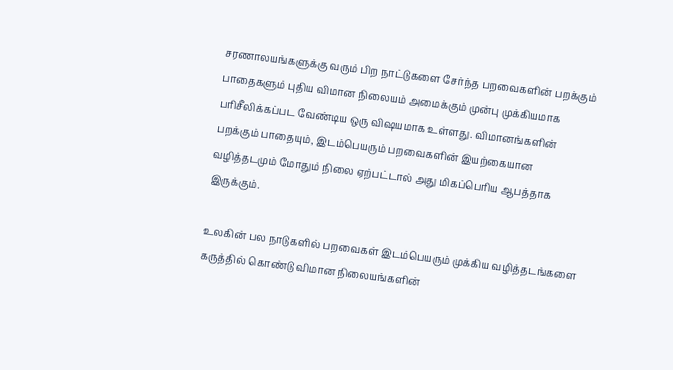சரணாலயங்களுக்கு வரும் பிற நாட்டுகளை சேர்ந்த பறவைகளின் பறக்கும் பாதைகளும் புதிய விமான நிலையம் அமைக்கும் முன்பு முக்கியமாக பரிசீலிக்கப்பட வேண்டிய ஒரு விஷயமாக உள்ளது. விமானங்களின் பறக்கும் பாதையும், இடம்பெயரும் பறவைகளின் இயற்கையான வழித்தடமும் மோதும் நிலை ஏற்பட்டால் அது மிகப்பெரிய ஆபத்தாக இருக்கும்.

உலகின் பல நாடுகளில் பறவைகள் இடம்பெயரும் முக்கிய வழித்தடங்களை கருத்தில் கொண்டு விமான நிலையங்களின்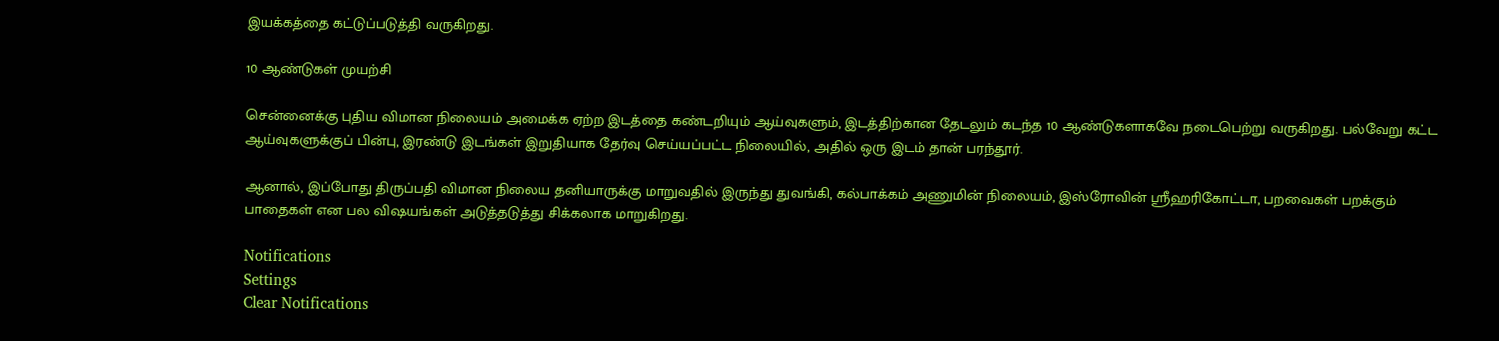இயக்கத்தை கட்டுப்படுத்தி வருகிறது.

10 ஆண்டுகள் முயற்சி

சென்னைக்கு புதிய விமான நிலையம் அமைக்க ஏற்ற இடத்தை கண்டறியும் ஆய்வுகளும், இடத்திற்கான தேடலும் கடந்த 10 ஆண்டுகளாகவே நடைபெற்று வருகிறது. பல்வேறு கட்ட ஆய்வுகளுக்குப் பின்பு, இரண்டு இடங்கள் இறுதியாக தேர்வு செய்யப்பட்ட நிலையில், அதில் ஒரு இடம் தான் பரந்தூர்.

ஆனால், இப்போது திருப்பதி விமான நிலைய தனியாருக்கு மாறுவதில் இருந்து துவங்கி, கல்பாக்கம் அணுமின் நிலையம், இஸ்ரோவின் ஸ்ரீஹரிகோட்டா, பறவைகள் பறக்கும் பாதைகள் என பல விஷயங்கள் அடுத்தடுத்து சிக்கலாக மாறுகிறது.

Notifications
Settings
Clear Notifications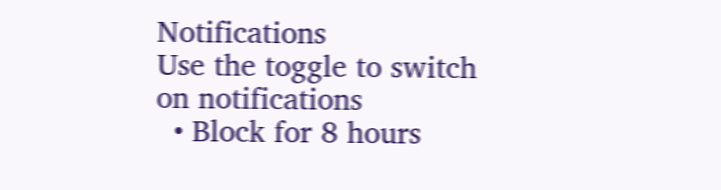Notifications
Use the toggle to switch on notifications
  • Block for 8 hours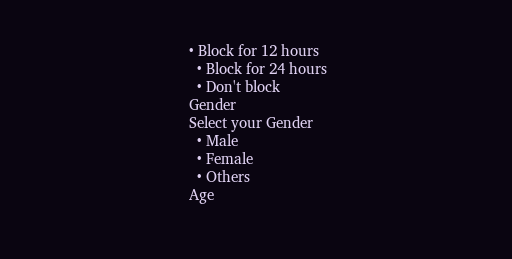• Block for 12 hours
  • Block for 24 hours
  • Don't block
Gender
Select your Gender
  • Male
  • Female
  • Others
Age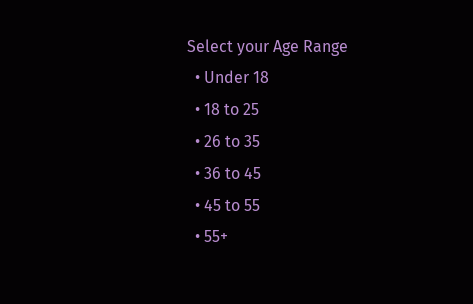Select your Age Range
  • Under 18
  • 18 to 25
  • 26 to 35
  • 36 to 45
  • 45 to 55
  • 55+